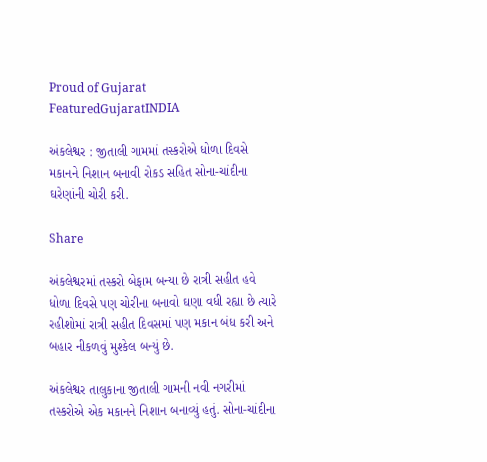Proud of Gujarat
FeaturedGujaratINDIA

અંકલેશ્વર : જીતાલી ગામમાં તસ્કરોએ ધોળા દિવસે મકાનને નિશાન બનાવી રોકડ સહિત સોના-ચાંદીના ઘરેણાંની ચોરી કરી.

Share

અંકલેશ્વરમાં તસ્કરો બેફામ બન્યા છે રાત્રી સહીત હવે ધોળા દિવસે પણ ચોરીના બનાવો ઘણા વધી રહ્યા છે ત્યારે રહીશોમાં રાત્રી સહીત દિવસમાં પણ મકાન બંધ કરી અને બહાર નીકળવું મુશ્કેલ બન્યું છે.

અંકલેશ્વર તાલુકાના જીતાલી ગામની નવી નગરીમાં તસ્કરોએ એક મકાનને નિશાન બનાવ્યું હતું. સોના-ચાંદીના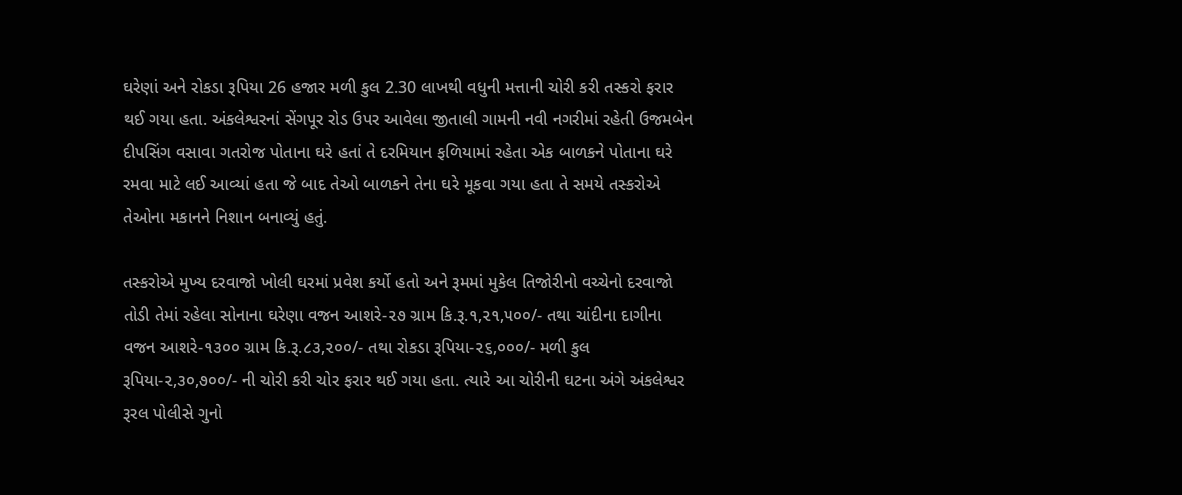ઘરેણાં અને રોકડા રૂપિયા 26 હજાર મળી કુલ 2.30 લાખથી વધુની મત્તાની ચોરી કરી તસ્કરો ફરાર થઈ ગયા હતા. અંકલેશ્વરનાં સેંગપૂર રોડ ઉપર આવેલા જીતાલી ગામની નવી નગરીમાં રહેતી ઉજમબેન દીપસિંગ વસાવા ગતરોજ પોતાના ઘરે હતાં તે દરમિયાન ફળિયામાં રહેતા એક બાળકને પોતાના ઘરે રમવા માટે લઈ આવ્યાં હતા જે બાદ તેઓ બાળકને તેના ઘરે મૂકવા ગયા હતા તે સમયે તસ્કરોએ તેઓના મકાનને નિશાન બનાવ્યું હતું.

તસ્કરોએ મુખ્ય દરવાજો ખોલી ઘરમાં પ્રવેશ કર્યો હતો અને રૂમમાં મુકેલ તિજોરીનો વચ્ચેનો દરવાજો તોડી તેમાં રહેલા સોનાના ઘરેણા વજન આશરે-૨૭ ગ્રામ કિ.રૂ.૧,૨૧,૫૦૦/- તથા ચાંદીના દાગીના વજન આશરે-૧૩૦૦ ગ્રામ કિ.રૂ.૮૩,૨૦૦/- તથા રોકડા રૂપિયા-૨૬,૦૦૦/- મળી કુલ રૂપિયા-૨,૩૦,૭૦૦/- ની ચોરી કરી ચોર ફરાર થઈ ગયા હતા. ત્યારે આ ચોરીની ઘટના અંગે અંકલેશ્વર રૂરલ પોલીસે ગુનો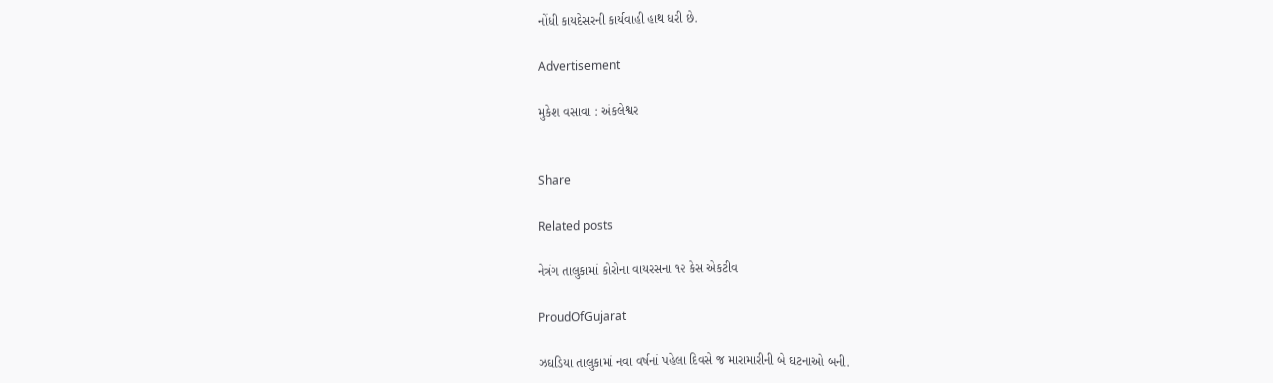નોંધી કાયદેસરની કાર્યવાહી હાથ ધરી છે.

Advertisement

મુકેશ વસાવા : અંકલેશ્વર


Share

Related posts

નેત્રંગ તાલુકામાં કોરોના વાયરસના ૧૨ કેસ એકટીવ

ProudOfGujarat

ઝઘડિયા તાલુકામાં નવા વર્ષનાં પહેલા દિવસે જ મારામારીની બે ઘટનાઓ બની.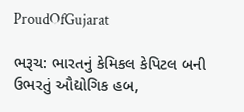ProudOfGujarat

ભરૂચ: ભારતનું કેમિકલ કેપિટલ બની ઉભરતું ઔદ્યોગિક હબ,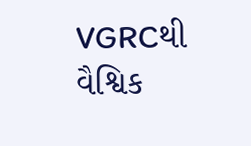VGRCથી વૈશ્વિક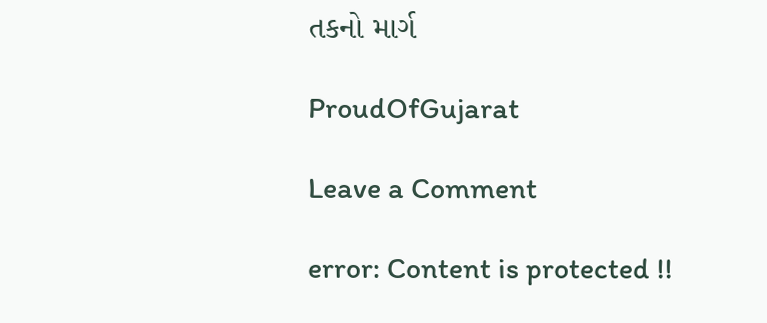તકનો માર્ગ

ProudOfGujarat

Leave a Comment

error: Content is protected !!